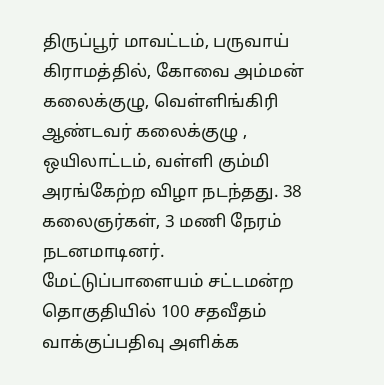திருப்பூர் மாவட்டம், பருவாய் கிராமத்தில், கோவை அம்மன் கலைக்குழு, வெள்ளிங்கிரி ஆண்டவர் கலைக்குழு , ஒயிலாட்டம், வள்ளி கும்மி அரங்கேற்ற விழா நடந்தது. 38 கலைஞர்கள், 3 மணி நேரம் நடனமாடினர்.
மேட்டுப்பாளையம் சட்டமன்ற தொகுதியில் 100 சதவீதம் வாக்குப்பதிவு அளிக்க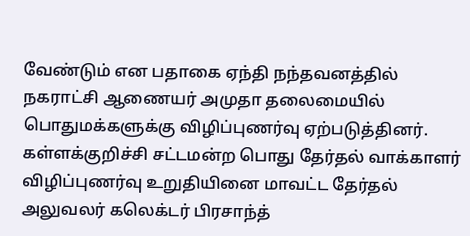வேண்டும் என பதாகை ஏந்தி நந்தவனத்தில் நகராட்சி ஆணையர் அமுதா தலைமையில் பொதுமக்களுக்கு விழிப்புணர்வு ஏற்படுத்தினர்.
கள்ளக்குறிச்சி சட்டமன்ற பொது தேர்தல் வாக்காளர் விழிப்புணர்வு உறுதியினை மாவட்ட தேர்தல் அலுவலர் கலெக்டர் பிரசாந்த்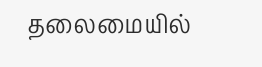தலைமையில்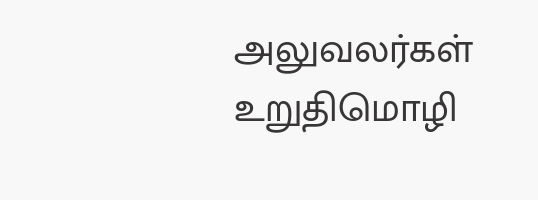அலுவலர்கள் உறுதிமொழி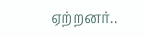ஏற்றனர்..